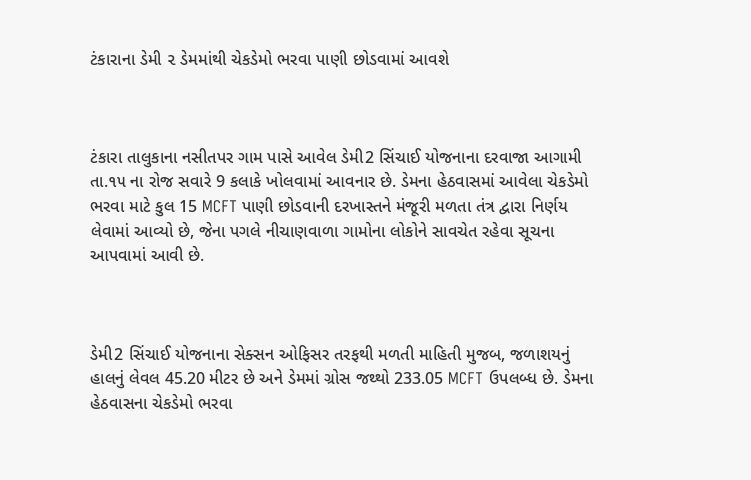ટંકારાના ડેમી ૨ ડેમમાંથી ચેકડેમો ભરવા પાણી છોડવામાં આવશે



ટંકારા તાલુકાના નસીતપર ગામ પાસે આવેલ ડેમી2 સિંચાઈ યોજનાના દરવાજા આગામી તા.૧૫ ના રોજ સવારે 9 કલાકે ખોલવામાં આવનાર છે. ડેમના હેઠવાસમાં આવેલા ચેકડેમો ભરવા માટે કુલ 15 MCFT પાણી છોડવાની દરખાસ્તને મંજૂરી મળતા તંત્ર દ્વારા નિર્ણય લેવામાં આવ્યો છે, જેના પગલે નીચાણવાળા ગામોના લોકોને સાવચેત રહેવા સૂચના આપવામાં આવી છે.



ડેમી2 સિંચાઈ યોજનાના સેક્સન ઓફિસર તરફથી મળતી માહિતી મુજબ, જળાશયનું હાલનું લેવલ 45.20 મીટર છે અને ડેમમાં ગ્રોસ જથ્થો 233.05 MCFT ઉપલબ્ધ છે. ડેમના હેઠવાસના ચેકડેમો ભરવા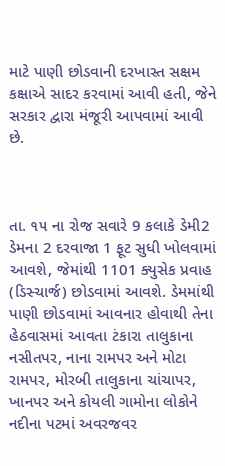માટે પાણી છોડવાની દરખાસ્ત સક્ષમ કક્ષાએ સાદર કરવામાં આવી હતી, જેને સરકાર દ્વારા મંજૂરી આપવામાં આવી છે.



તા. ૧૫ ના રોજ સવારે 9 કલાકે ડેમી2 ડેમના 2 દરવાજા 1 ફૂટ સુધી ખોલવામાં આવશે, જેમાંથી 1101 ક્યુસેક પ્રવાહ (ડિસ્ચાર્જ) છોડવામાં આવશે. ડેમમાંથી પાણી છોડવામાં આવનાર હોવાથી તેના હેઠવાસમાં આવતા ટંકારા તાલુકાના નસીતપર, નાના રામપર અને મોટા રામપર, મોરબી તાલુકાના ચાંચાપર, ખાનપર અને કોયલી ગામોના લોકોને નદીના પટમાં અવરજવર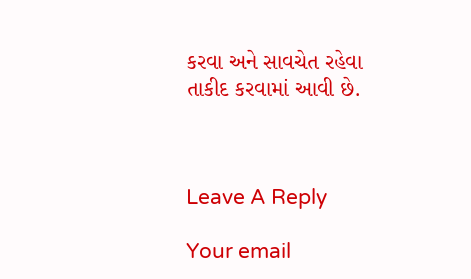કરવા અને સાવચેત રહેવા તાકીદ કરવામાં આવી છે.



Leave A Reply

Your email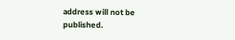address will not be published.